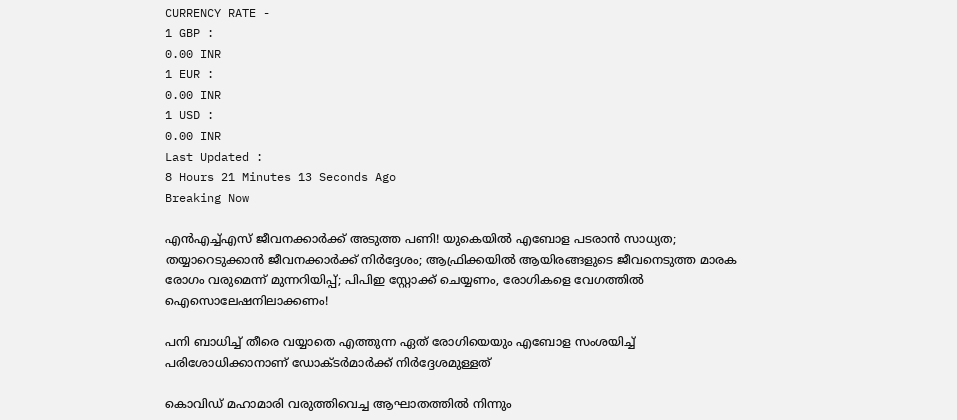CURRENCY RATE -
1 GBP :
0.00 INR
1 EUR :
0.00 INR
1 USD :
0.00 INR
Last Updated :
8 Hours 21 Minutes 13 Seconds Ago
Breaking Now

എന്‍എച്ച്എസ് ജീവനക്കാര്‍ക്ക് അടുത്ത പണി! യുകെയില്‍ എബോള പടരാന്‍ സാധ്യത; തയ്യാറെടുക്കാന്‍ ജീവനക്കാര്‍ക്ക് നിര്‍ദ്ദേശം; ആഫ്രിക്കയില്‍ ആയിരങ്ങളുടെ ജീവനെടുത്ത മാരക രോഗം വരുമെന്ന് മുന്നറിയിപ്പ്; പിപിഇ സ്റ്റോക്ക് ചെയ്യണം, രോഗികളെ വേഗത്തില്‍ ഐസൊലേഷനിലാക്കണം!

പനി ബാധിച്ച് തീരെ വയ്യാതെ എത്തുന്ന ഏത് രോഗിയെയും എബോള സംശയിച്ച് പരിശോധിക്കാനാണ് ഡോക്ടര്‍മാര്‍ക്ക് നിര്‍ദ്ദേശമുള്ളത്

കൊവിഡ് മഹാമാരി വരുത്തിവെച്ച ആഘാതത്തില്‍ നിന്നും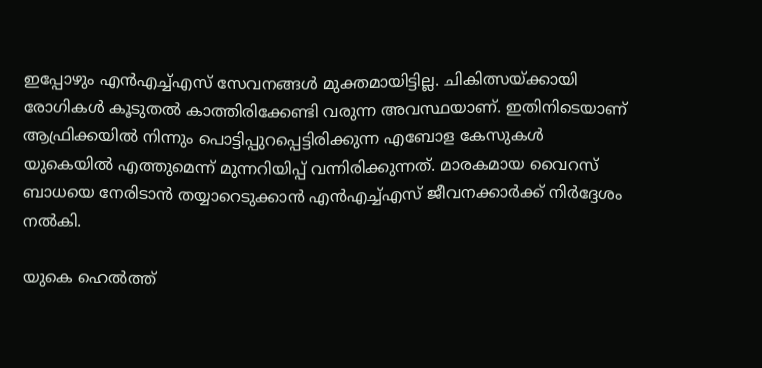ഇപ്പോഴും എന്‍എച്ച്എസ് സേവനങ്ങള്‍ മുക്തമായിട്ടില്ല. ചികിത്സയ്ക്കായി രോഗികള്‍ കൂടുതല്‍ കാത്തിരിക്കേണ്ടി വരുന്ന അവസ്ഥയാണ്. ഇതിനിടെയാണ് ആഫ്രിക്കയില്‍ നിന്നും പൊട്ടിപ്പുറപ്പെട്ടിരിക്കുന്ന എബോള കേസുകള്‍ യുകെയില്‍ എത്തുമെന്ന് മുന്നറിയിപ്പ് വന്നിരിക്കുന്നത്. മാരകമായ വൈറസ് ബാധയെ നേരിടാന്‍ തയ്യാറെടുക്കാന്‍ എന്‍എച്ച്എസ് ജീവനക്കാര്‍ക്ക് നിര്‍ദ്ദേശം നല്‍കി.

യുകെ ഹെല്‍ത്ത്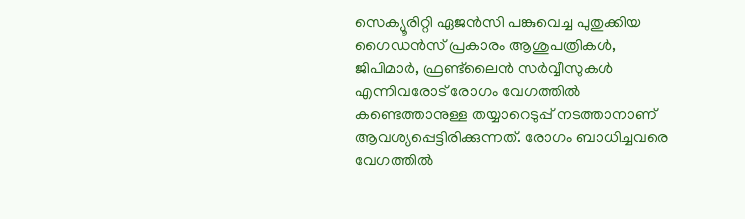സെക്യൂരിറ്റി ഏജന്‍സി പങ്കുവെച്ച പുതുക്കിയ ഗൈഡന്‍സ് പ്രകാരം ആശുപത്രികള്‍, ജിപിമാര്‍, ഫ്രണ്ട്‌ലൈന്‍ സര്‍വ്വീസുകള്‍ എന്നിവരോട് രോഗം വേഗത്തില്‍ കണ്ടെത്താനുള്ള തയ്യാറെടുപ്പ് നടത്താനാണ് ആവശ്യപ്പെട്ടിരിക്കുന്നത്. രോഗം ബാധിച്ചവരെ വേഗത്തില്‍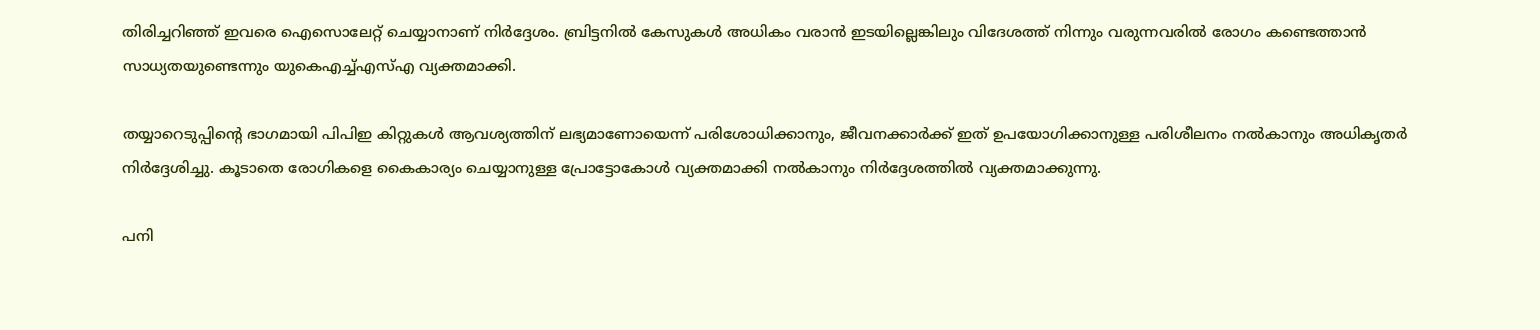തിരിച്ചറിഞ്ഞ് ഇവരെ ഐസൊലേറ്റ് ചെയ്യാനാണ് നിര്‍ദ്ദേശം. ബ്രിട്ടനില്‍ കേസുകള്‍ അധികം വരാന്‍ ഇടയില്ലെങ്കിലും വിദേശത്ത് നിന്നും വരുന്നവരില്‍ രോഗം കണ്ടെത്താന്‍ സാധ്യതയുണ്ടെന്നും യുകെഎച്ച്എസ്എ വ്യക്തമാക്കി.

തയ്യാറെടുപ്പിന്റെ ഭാഗമായി പിപിഇ കിറ്റുകള്‍ ആവശ്യത്തിന് ലഭ്യമാണോയെന്ന് പരിശോധിക്കാനും, ജീവനക്കാര്‍ക്ക് ഇത് ഉപയോഗിക്കാനുള്ള പരിശീലനം നല്‍കാനും അധികൃതര്‍ നിര്‍ദ്ദേശിച്ചു. കൂടാതെ രോഗികളെ കൈകാര്യം ചെയ്യാനുള്ള പ്രോട്ടോകോള്‍ വ്യക്തമാക്കി നല്‍കാനും നിര്‍ദ്ദേശത്തില്‍ വ്യക്തമാക്കുന്നു.

പനി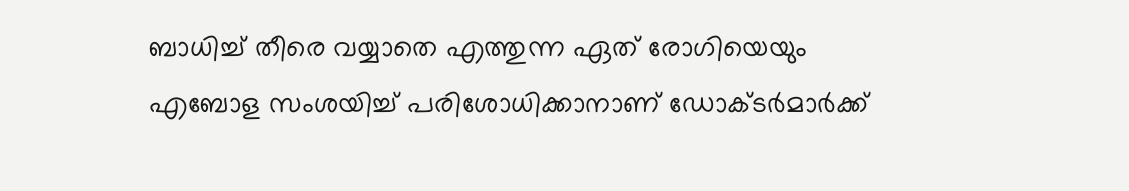ബാധിച്ച് തീരെ വയ്യാതെ എത്തുന്ന ഏത് രോഗിയെയും എബോള സംശയിച്ച് പരിശോധിക്കാനാണ് ഡോക്ടര്‍മാര്‍ക്ക്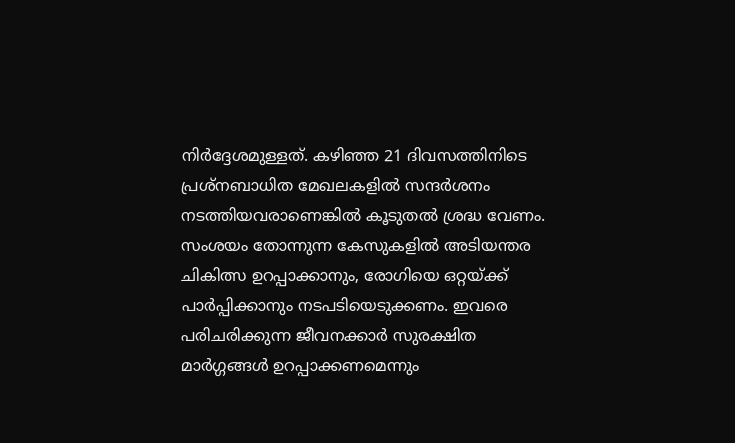നിര്‍ദ്ദേശമുള്ളത്. കഴിഞ്ഞ 21 ദിവസത്തിനിടെ പ്രശ്‌നബാധിത മേഖലകളില്‍ സന്ദര്‍ശനം നടത്തിയവരാണെങ്കില്‍ കൂടുതല്‍ ശ്രദ്ധ വേണം. സംശയം തോന്നുന്ന കേസുകളില്‍ അടിയന്തര ചികിത്സ ഉറപ്പാക്കാനും, രോഗിയെ ഒറ്റയ്ക്ക് പാര്‍പ്പിക്കാനും നടപടിയെടുക്കണം. ഇവരെ പരിചരിക്കുന്ന ജീവനക്കാര്‍ സുരക്ഷിത മാര്‍ഗ്ഗങ്ങള്‍ ഉറപ്പാക്കണമെന്നും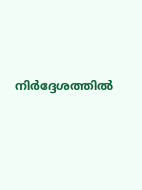നിര്‍ദ്ദേശത്തില്‍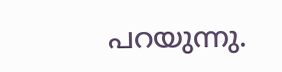പറയുന്നു.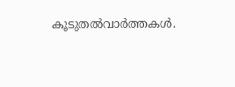കൂടുതല്‍വാര്‍ത്തകള്‍.